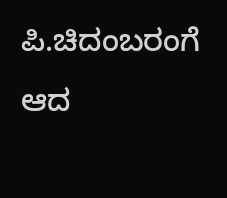ಪಿ.ಚಿದಂಬರಂಗೆ ಆದ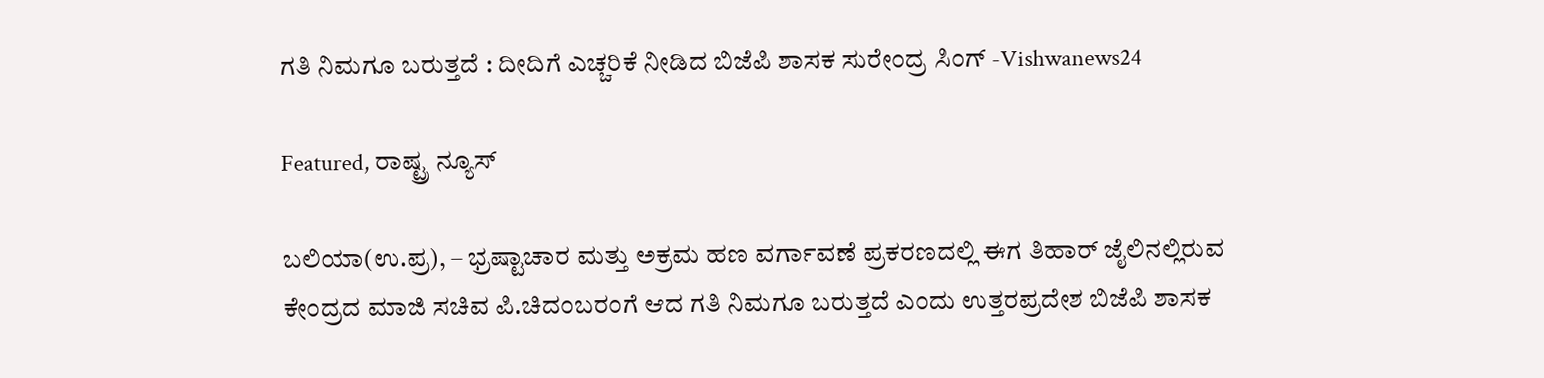ಗತಿ ನಿಮಗೂ ಬರುತ್ತದೆ : ದೀದಿಗೆ ಎಚ್ಚರಿಕೆ ನೀಡಿದ ಬಿಜೆಪಿ ಶಾಸಕ ಸುರೇಂದ್ರ ಸಿಂಗ್ -Vishwanews24

Featured, ರಾಷ್ಟ್ರ ನ್ಯೂಸ್

ಬಲಿಯಾ(ಉ.ಪ್ರ), – ಭ್ರಷ್ಟಾಚಾರ ಮತ್ತು ಅಕ್ರಮ ಹಣ ವರ್ಗಾವಣೆ ಪ್ರಕರಣದಲ್ಲಿ ಈಗ ತಿಹಾರ್ ಜೈಲಿನಲ್ಲಿರುವ ಕೇಂದ್ರದ ಮಾಜಿ ಸಚಿವ ಪಿ.ಚಿದಂಬರಂಗೆ ಆದ ಗತಿ ನಿಮಗೂ ಬರುತ್ತದೆ ಎಂದು ಉತ್ತರಪ್ರದೇಶ ಬಿಜೆಪಿ ಶಾಸಕ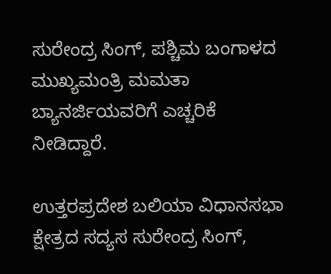ಸುರೇಂದ್ರ ಸಿಂಗ್, ಪಶ್ಚಿಮ ಬಂಗಾಳದ ಮುಖ್ಯಮಂತ್ರಿ ಮಮತಾ ಬ್ಯಾನರ್ಜಿಯವರಿಗೆ ಎಚ್ಚರಿಕೆ ನೀಡಿದ್ದಾರೆ.

ಉತ್ತರಪ್ರದೇಶ ಬಲಿಯಾ ವಿಧಾನಸಭಾ ಕ್ಷೇತ್ರದ ಸದ್ಯಸ ಸುರೇಂದ್ರ ಸಿಂಗ್,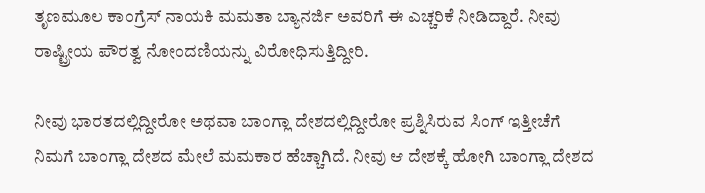ತೃಣಮೂಲ ಕಾಂಗ್ರೆಸ್ ನಾಯಕಿ ಮಮತಾ ಬ್ಯಾನರ್ಜಿ ಅವರಿಗೆ ಈ ಎಚ್ಚರಿಕೆ ನೀಡಿದ್ದಾರೆ. ನೀವು ರಾಷ್ಟ್ರೀಯ ಪೌರತ್ವ ನೋಂದಣಿಯನ್ನು ವಿರೋಧಿಸುತ್ತಿದ್ದೀರಿ.

ನೀವು ಭಾರತದಲ್ಲಿದ್ದೀರೋ ಅಥವಾ ಬಾಂಗ್ಲಾ ದೇಶದಲ್ಲಿದ್ದೀರೋ ಪ್ರಶ್ನಿಸಿರುವ ಸಿಂಗ್ ಇತ್ತೀಚೆಗೆ ನಿಮಗೆ ಬಾಂಗ್ಲಾ ದೇಶದ ಮೇಲೆ ಮಮಕಾರ ಹೆಚ್ಚಾಗಿದೆ. ನೀವು ಆ ದೇಶಕ್ಕೆ ಹೋಗಿ ಬಾಂಗ್ಲಾ ದೇಶದ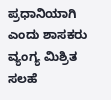ಪ್ರಧಾನಿಯಾಗಿ ಎಂದು ಶಾಸಕರು ವ್ಯಂಗ್ಯ ಮಿಶ್ರಿತ ಸಲಹೆ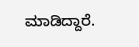ಮಾಡಿದ್ದಾರೆ.